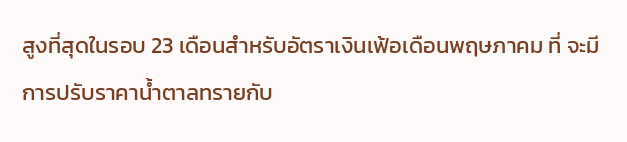สูงที่สุดในรอบ 23 เดือนสำหรับอัตราเงินเฟ้อเดือนพฤษภาคม ที่ จะมีการปรับราคาน้ำตาลทรายกับ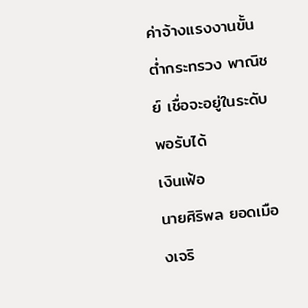ค่าจ้างแรงงานขั้นต่ำกระทรวง พาณิชย์ เชื่อจะอยู่ในระดับพอรับได้
เงินเฟ้อ
นายศิริพล ยอดเมืองเจริ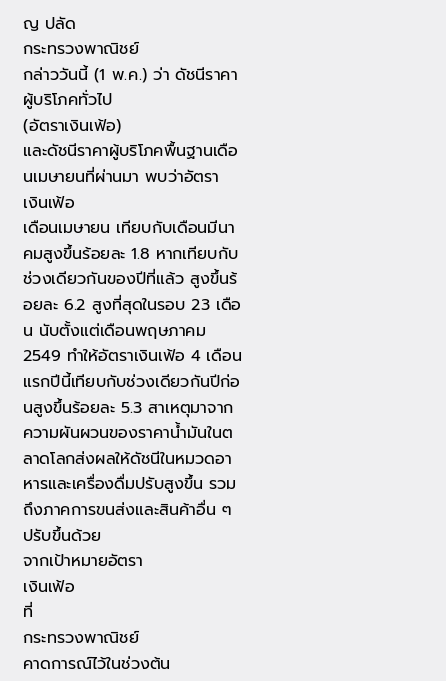ญ ปลัด
กระทรวงพาณิชย์
กล่าววันนี้ (1 พ.ค.) ว่า ดัชนีราคาผู้บริโภคทั่วไป
(อัตราเงินเฟ้อ)
และดัชนีราคาผู้บริโภคพื้นฐานเดือนเมษายนที่ผ่านมา พบว่าอัตรา
เงินเฟ้อ
เดือนเมษายน เทียบกับเดือนมีนาคมสูงขึ้นร้อยละ 1.8 หากเทียบกับช่วงเดียวกันของปีที่แล้ว สูงขึ้นร้อยละ 6.2 สูงที่สุดในรอบ 23 เดือน นับตั้งแต่เดือนพฤษภาคม 2549 ทำให้อัตราเงินเฟ้อ 4 เดือนแรกปีนี้เทียบกับช่วงเดียวกันปีก่อนสูงขึ้นร้อยละ 5.3 สาเหตุมาจากความผันผวนของราคาน้ำมันในตลาดโลกส่งผลให้ดัชนีในหมวดอาหารและเครื่องดื่มปรับสูงขึ้น รวมถึงภาคการขนส่งและสินค้าอื่น ๆ ปรับขึ้นด้วย
จากเป้าหมายอัตรา
เงินเฟ้อ
ที่
กระทรวงพาณิชย์
คาดการณ์ไว้ในช่วงต้น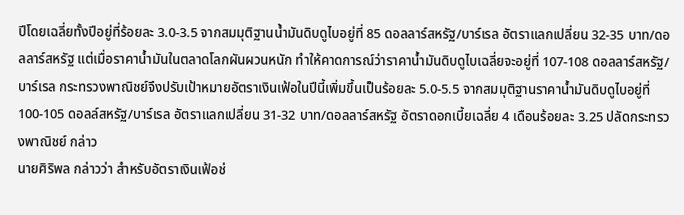ปีโดยเฉลี่ยทั้งปีอยู่ที่ร้อยละ 3.0-3.5 จากสมมุติฐานน้ำมันดิบดูไบอยู่ที่ 85 ดอลลาร์สหรัฐ/บาร์เรล อัตราแลกเปลี่ยน 32-35 บาท/ดอลลาร์สหรัฐ แต่เมื่อราคาน้ำมันในตลาดโลกผันผวนหนัก ทำให้คาดการณ์ว่าราคาน้ำมันดิบดูไบเฉลี่ยจะอยู่ที่ 107-108 ดอลลาร์สหรัฐ/บาร์เรล กระทรวงพาณิชย์จึงปรับเป้าหมายอัตราเงินเฟ้อในปีนี้เพิ่มขึ้นเป็นร้อยละ 5.0-5.5 จากสมมุติฐานราคาน้ำมันดิบดูไบอยู่ที่ 100-105 ดอลล์สหรัฐ/บาร์เรล อัตราแลกเปลี่ยน 31-32 บาท/ดอลลาร์สหรัฐ อัตราดอกเบี้ยเฉลี่ย 4 เดือนร้อยละ 3.25 ปลัดกระทรวงพาณิชย์ กล่าว
นายศิริพล กล่าวว่า สำหรับอัตราเงินเฟ้อช่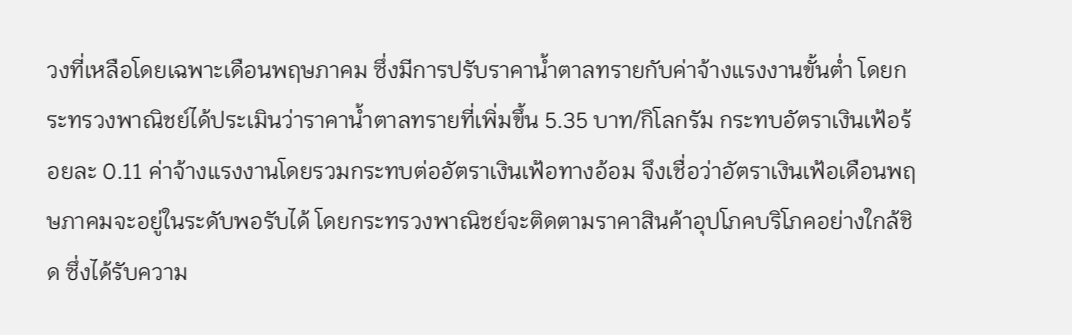วงที่เหลือโดยเฉพาะเดือนพฤษภาคม ซึ่งมีการปรับราคาน้ำตาลทรายกับค่าจ้างแรงงานขั้นต่ำ โดยกระทรวงพาณิชย์ได้ประเมินว่าราคาน้ำตาลทรายที่เพิ่มขึ้น 5.35 บาท/กิโลกรัม กระทบอัตราเงินเฟ้อร้อยละ 0.11 ค่าจ้างแรงงานโดยรวมกระทบต่ออัตราเงินเฟ้อทางอ้อม จึงเชื่อว่าอัตราเงินเฟ้อเดือนพฤษภาคมจะอยู่ในระดับพอรับได้ โดยกระทรวงพาณิชย์จะติดตามราคาสินค้าอุปโภคบริโภคอย่างใกล้ชิด ซึ่งได้รับความ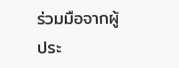ร่วมมือจากผู้ประ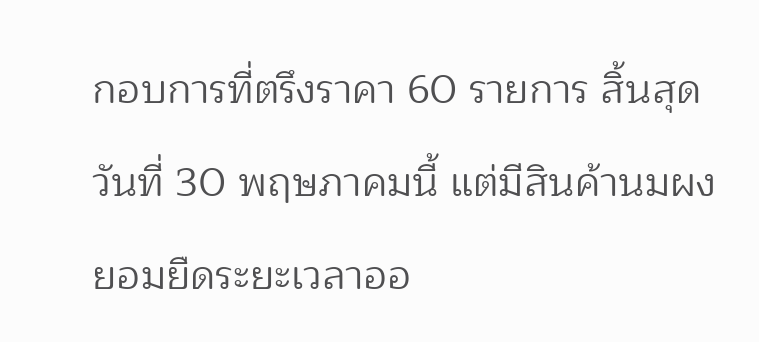กอบการที่ตรึงราคา 60 รายการ สิ้นสุดวันที่ 30 พฤษภาคมนี้ แต่มีสินค้านมผงยอมยืดระยะเวลาออ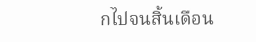กไปจนสิ้นเดือน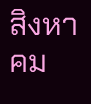สิงหาคม